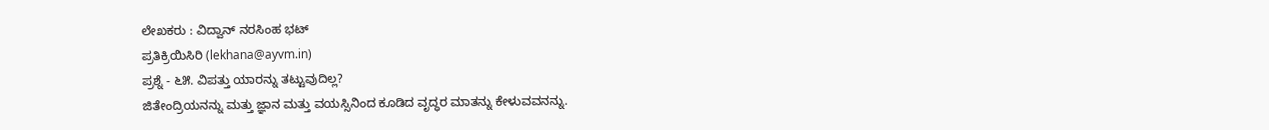ಲೇಖಕರು : ವಿದ್ವಾನ್ ನರಸಿಂಹ ಭಟ್
ಪ್ರತಿಕ್ರಿಯಿಸಿರಿ (lekhana@ayvm.in)
ಪ್ರಶ್ನೆ - ೬೫. ವಿಪತ್ತು ಯಾರನ್ನು ತಟ್ಟುವುದಿಲ್ಲ?
ಜಿತೇಂದ್ರಿಯನನ್ನು ಮತ್ತು ಜ್ಞಾನ ಮತ್ತು ವಯಸ್ಸಿನಿಂದ ಕೂಡಿದ ವೃದ್ಧರ ಮಾತನ್ನು ಕೇಳುವವನನ್ನು.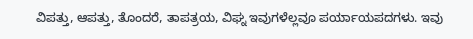ವಿಪತ್ತು, ಆಪತ್ತು, ತೊಂದರೆ, ತಾಪತ್ರಯ, ವಿಘ್ನ ಇವುಗಳೆಲ್ಲವೂ ಪರ್ಯಾಯಪದಗಳು. ಇವು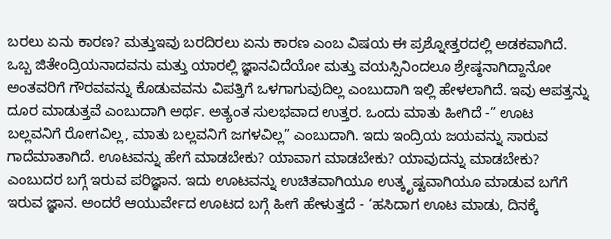ಬರಲು ಏನು ಕಾರಣ? ಮತ್ತುಇವು ಬರದಿರಲು ಏನು ಕಾರಣ ಎಂಬ ವಿಷಯ ಈ ಪ್ರಶ್ನೋತ್ತರದಲ್ಲಿ ಅಡಕವಾಗಿದೆ.
ಒಬ್ಬ ಜಿತೇಂದ್ರಿಯನಾದವನು ಮತ್ತು ಯಾರಲ್ಲಿ ಜ್ಞಾನವಿದೆಯೋ ಮತ್ತು ವಯಸ್ಸಿನಿಂದಲೂ ಶ್ರೇಷ್ಠನಾಗಿದ್ದಾನೋ ಅಂತವರಿಗೆ ಗೌರವವನ್ನು ಕೊಡುವವನು ವಿಪತ್ತಿಗೆ ಒಳಗಾಗುವುದಿಲ್ಲ ಎಂಬುದಾಗಿ ಇಲ್ಲಿ ಹೇಳಲಾಗಿದೆ. ಇವು ಆಪತ್ತನ್ನು ದೂರ ಮಾಡುತ್ತವೆ ಎಂಬುದಾಗಿ ಅರ್ಥ. ಅತ್ಯಂತ ಸುಲಭವಾದ ಉತ್ತರ. ಒಂದು ಮಾತು ಹೀಗಿದೆ -” ಊಟ ಬಲ್ಲವನಿಗೆ ರೋಗವಿಲ್ಲ, ಮಾತು ಬಲ್ಲವನಿಗೆ ಜಗಳವಿಲ್ಲ” ಎಂಬುದಾಗಿ. ಇದು ಇಂದ್ರಿಯ ಜಯವನ್ನು ಸಾರುವ ಗಾದೆಮಾತಾಗಿದೆ. ಊಟವನ್ನು ಹೇಗೆ ಮಾಡಬೇಕು? ಯಾವಾಗ ಮಾಡಬೇಕು? ಯಾವುದನ್ನು ಮಾಡಬೇಕು? ಎಂಬುದರ ಬಗ್ಗೆ ಇರುವ ಪರಿಜ್ಞಾನ. ಇದು ಊಟವನ್ನು ಉಚಿತವಾಗಿಯೂ ಉತ್ಕೃಷ್ಟವಾಗಿಯೂ ಮಾಡುವ ಬಗೆಗೆ ಇರುವ ಜ್ಞಾನ. ಅಂದರೆ ಆಯುರ್ವೇದ ಊಟದ ಬಗ್ಗೆ ಹೀಗೆ ಹೇಳುತ್ತದೆ - ‘ಹಸಿದಾಗ ಊಟ ಮಾಡು, ದಿನಕ್ಕೆ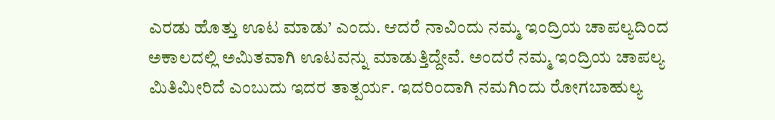ಎರಡು ಹೊತ್ತು ಊಟ ಮಾಡು’ ಎಂದು. ಆದರೆ ನಾವಿಂದು ನಮ್ಮ ಇಂದ್ರಿಯ ಚಾಪಲ್ಯದಿಂದ ಅಕಾಲದಲ್ಲಿ ಅಮಿತವಾಗಿ ಊಟವನ್ನು ಮಾಡುತ್ತಿದ್ದೇವೆ. ಅಂದರೆ ನಮ್ಮ ಇಂದ್ರಿಯ ಚಾಪಲ್ಯ ಮಿತಿಮೀರಿದೆ ಎಂಬುದು ಇದರ ತಾತ್ಪರ್ಯ. ಇದರಿಂದಾಗಿ ನಮಗಿಂದು ರೋಗಬಾಹುಲ್ಯ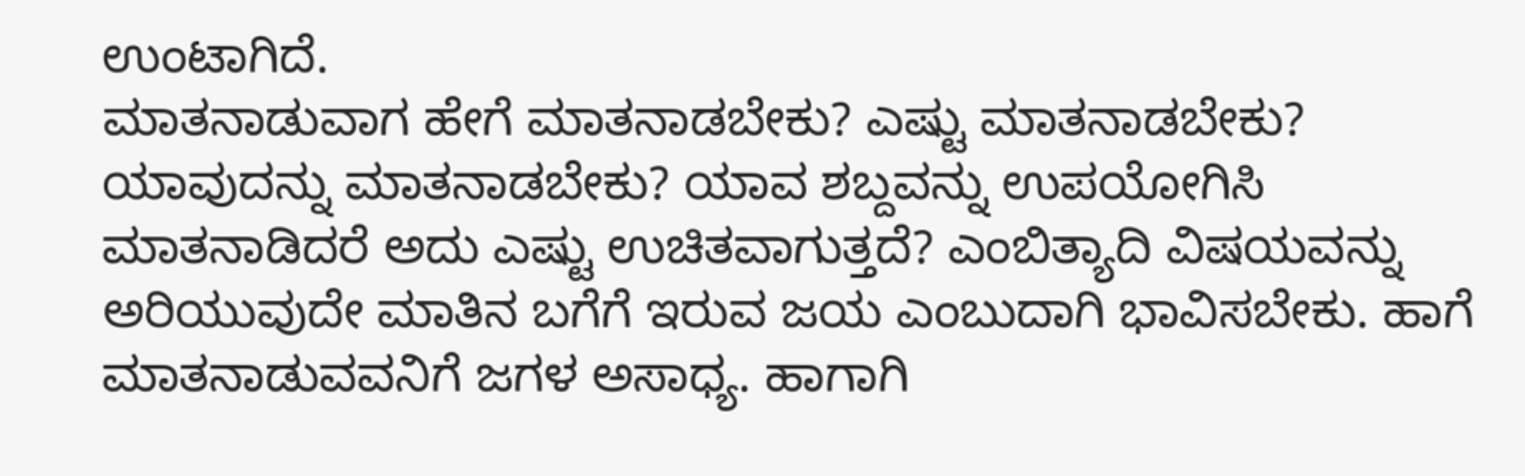ಉಂಟಾಗಿದೆ.
ಮಾತನಾಡುವಾಗ ಹೇಗೆ ಮಾತನಾಡಬೇಕು? ಎಷ್ಟು ಮಾತನಾಡಬೇಕು? ಯಾವುದನ್ನು ಮಾತನಾಡಬೇಕು? ಯಾವ ಶಬ್ದವನ್ನು ಉಪಯೋಗಿಸಿ ಮಾತನಾಡಿದರೆ ಅದು ಎಷ್ಟು ಉಚಿತವಾಗುತ್ತದೆ? ಎಂಬಿತ್ಯಾದಿ ವಿಷಯವನ್ನು ಅರಿಯುವುದೇ ಮಾತಿನ ಬಗೆಗೆ ಇರುವ ಜಯ ಎಂಬುದಾಗಿ ಭಾವಿಸಬೇಕು. ಹಾಗೆ ಮಾತನಾಡುವವನಿಗೆ ಜಗಳ ಅಸಾಧ್ಯ. ಹಾಗಾಗಿ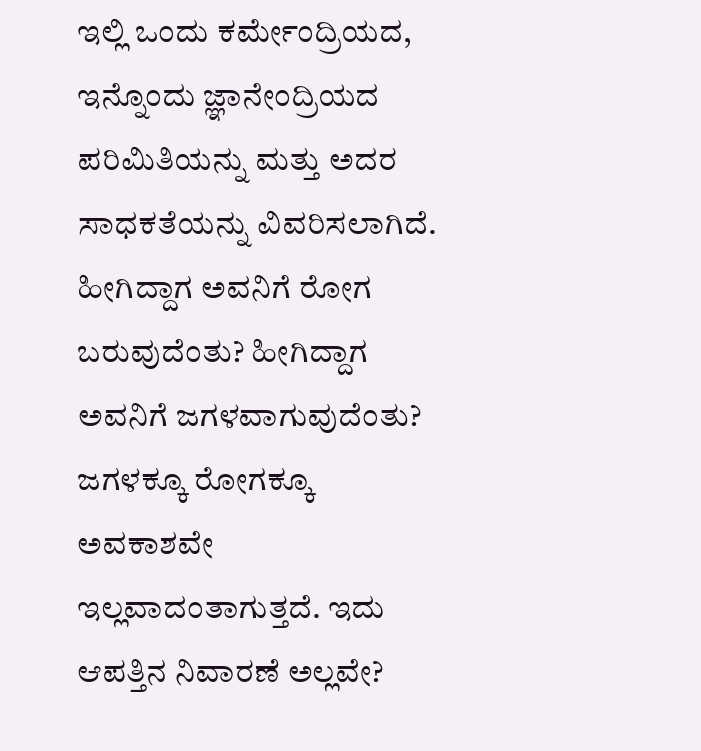ಇಲ್ಲಿ ಒಂದು ಕರ್ಮೇಂದ್ರಿಯದ, ಇನ್ನೊಂದು ಜ್ಞಾನೇಂದ್ರಿಯದ ಪರಿಮಿತಿಯನ್ನು ಮತ್ತು ಅದರ ಸಾಧಕತೆಯನ್ನು ವಿವರಿಸಲಾಗಿದೆ. ಹೀಗಿದ್ದಾಗ ಅವನಿಗೆ ರೋಗ ಬರುವುದೆಂತು? ಹೀಗಿದ್ದಾಗ ಅವನಿಗೆ ಜಗಳವಾಗುವುದೆಂತು? ಜಗಳಕ್ಕೂ ರೋಗಕ್ಕೂ ಅವಕಾಶವೇ ಇಲ್ಲವಾದಂತಾಗುತ್ತದೆ. ಇದು ಆಪತ್ತಿನ ನಿವಾರಣೆ ಅಲ್ಲವೇ?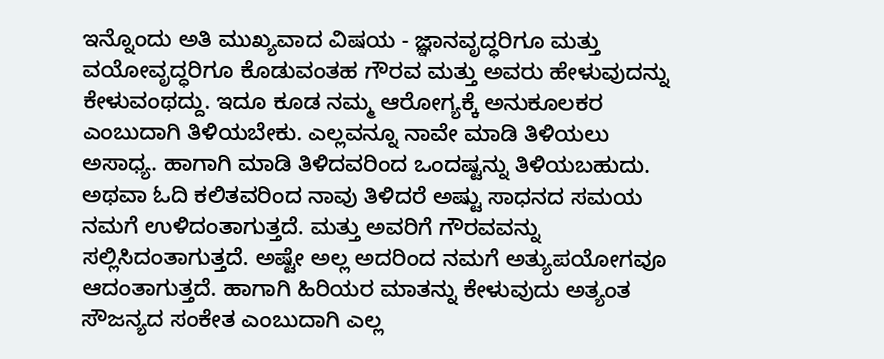ಇನ್ನೊಂದು ಅತಿ ಮುಖ್ಯವಾದ ವಿಷಯ - ಜ್ಞಾನವೃದ್ಧರಿಗೂ ಮತ್ತು ವಯೋವೃದ್ಧರಿಗೂ ಕೊಡುವಂತಹ ಗೌರವ ಮತ್ತು ಅವರು ಹೇಳುವುದನ್ನು ಕೇಳುವಂಥದ್ದು. ಇದೂ ಕೂಡ ನಮ್ಮ ಆರೋಗ್ಯಕ್ಕೆ ಅನುಕೂಲಕರ ಎಂಬುದಾಗಿ ತಿಳಿಯಬೇಕು. ಎಲ್ಲವನ್ನೂ ನಾವೇ ಮಾಡಿ ತಿಳಿಯಲು ಅಸಾಧ್ಯ. ಹಾಗಾಗಿ ಮಾಡಿ ತಿಳಿದವರಿಂದ ಒಂದಷ್ಟನ್ನು ತಿಳಿಯಬಹುದು. ಅಥವಾ ಓದಿ ಕಲಿತವರಿಂದ ನಾವು ತಿಳಿದರೆ ಅಷ್ಟು ಸಾಧನದ ಸಮಯ ನಮಗೆ ಉಳಿದಂತಾಗುತ್ತದೆ. ಮತ್ತು ಅವರಿಗೆ ಗೌರವವನ್ನು ಸಲ್ಲಿಸಿದಂತಾಗುತ್ತದೆ. ಅಷ್ಟೇ ಅಲ್ಲ ಅದರಿಂದ ನಮಗೆ ಅತ್ಯುಪಯೋಗವೂ ಆದಂತಾಗುತ್ತದೆ. ಹಾಗಾಗಿ ಹಿರಿಯರ ಮಾತನ್ನು ಕೇಳುವುದು ಅತ್ಯಂತ ಸೌಜನ್ಯದ ಸಂಕೇತ ಎಂಬುದಾಗಿ ಎಲ್ಲ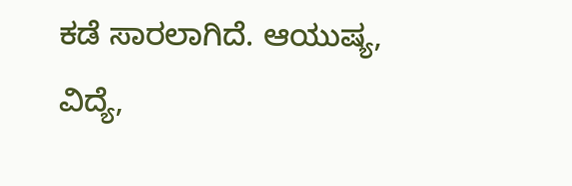ಕಡೆ ಸಾರಲಾಗಿದೆ. ಆಯುಷ್ಯ, ವಿದ್ಯೆ,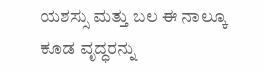ಯಶಸ್ಸು ಮತ್ತು ಬಲ ಈ ನಾಲ್ಕೂ ಕೂಡ ವೃದ್ಧರನ್ನು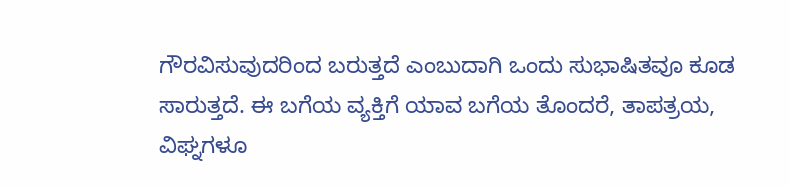ಗೌರವಿಸುವುದರಿಂದ ಬರುತ್ತದೆ ಎಂಬುದಾಗಿ ಒಂದು ಸುಭಾಷಿತವೂ ಕೂಡ ಸಾರುತ್ತದೆ. ಈ ಬಗೆಯ ವ್ಯಕ್ತಿಗೆ ಯಾವ ಬಗೆಯ ತೊಂದರೆ, ತಾಪತ್ರಯ, ವಿಘ್ನಗಳೂ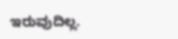ಇರುವುದಿಲ್ಲ.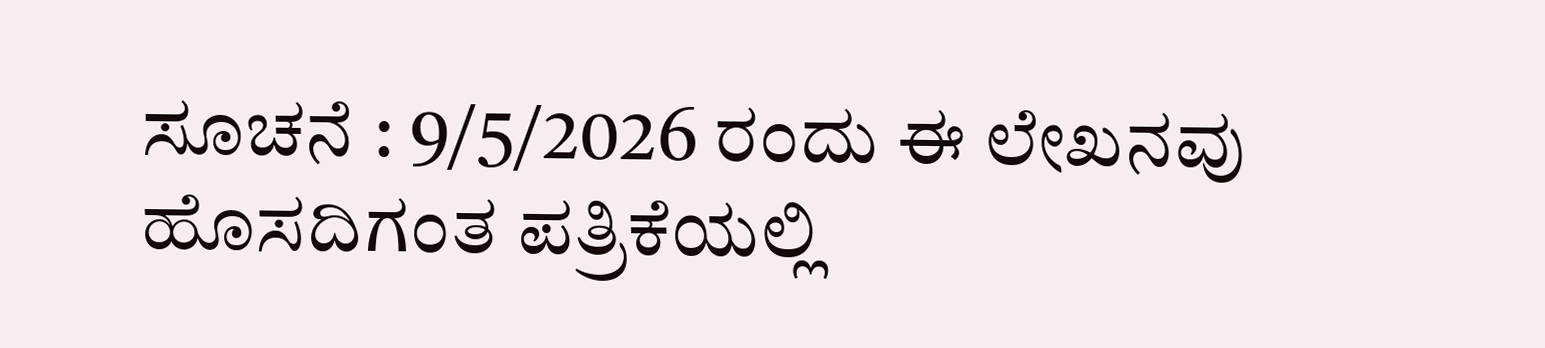ಸೂಚನೆ : 9/5/2026 ರಂದು ಈ ಲೇಖನವು ಹೊಸದಿಗಂತ ಪತ್ರಿಕೆಯಲ್ಲಿ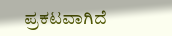ಪ್ರಕಟವಾಗಿದೆ